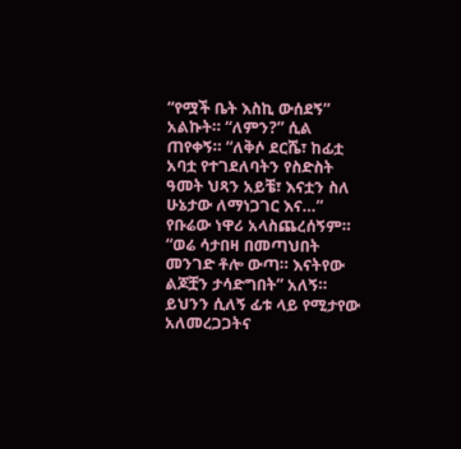“የሟች ቤት እስኪ ውሰደኝ” አልኩት። “ለምን?” ሲል ጠየቀኝ። “ለቅሶ ደርሼ፣ ከፊቷ አባቷ የተገደለባትን የስድስት ዓመት ህጻን አይቼ፣ እናቷን ስለ ሁኔታው ለማነጋገር እና…” የቡሬው ነዋሪ አላስጨረሰኝም። “ወሬ ሳታበዛ በመጣህበት መንገድ ቶሎ ውጣ። እናትየው ልጆቿን ታሳድግበት” አለኝ። ይህንን ሲለኝ ፊቱ ላይ የሚታየው አለመረጋጋትና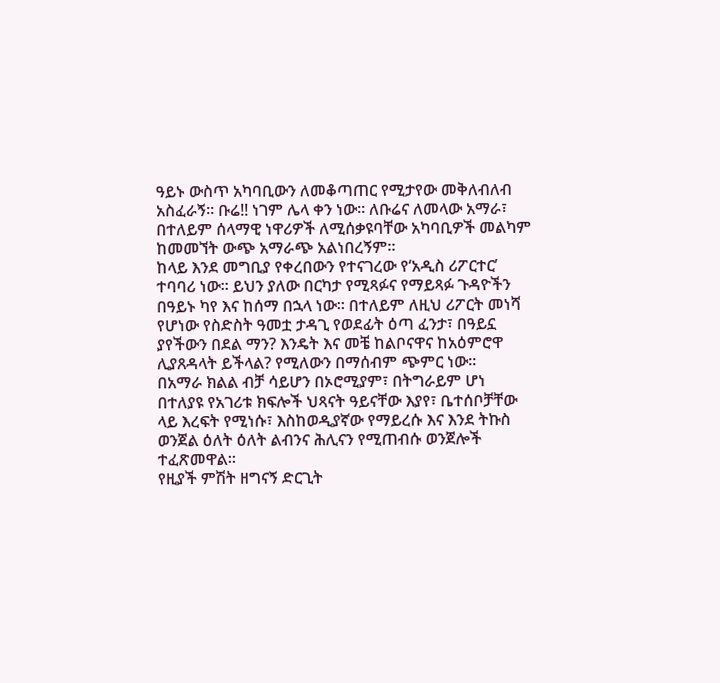ዓይኑ ውስጥ አካባቢውን ለመቆጣጠር የሚታየው መቅለብለብ አስፈራኝ። ቡሬ!! ነገም ሌላ ቀን ነው። ለቡሬና ለመላው አማራ፣ በተለይም ሰላማዊ ነዋሪዎች ለሚሰቃዩባቸው አካባቢዎች መልካም ከመመኘት ውጭ አማራጭ አልነበረኝም።
ከላይ እንደ መግቢያ የቀረበውን የተናገረው የ‘አዲስ ሪፖርተር’ ተባባሪ ነው። ይህን ያለው በርካታ የሚጻፉና የማይጻፉ ጉዳዮችን በዓይኑ ካየ እና ከሰማ በኋላ ነው። በተለይም ለዚህ ሪፖርት መነሻ የሆነው የስድስት ዓመቷ ታዳጊ የወደፊት ዕጣ ፈንታ፣ በዓይኗ ያየችውን በደል ማን? እንዴት እና መቼ ከልቦናዋና ከአዕምሮዋ ሊያጸዳላት ይችላል? የሚለውን በማሰብም ጭምር ነው።
በአማራ ክልል ብቻ ሳይሆን በኦሮሚያም፣ በትግራይም ሆነ በተለያዩ የአገሪቱ ክፍሎች ህጻናት ዓይናቸው እያየ፣ ቤተሰቦቻቸው ላይ እረፍት የሚነሱ፣ እስከወዲያኛው የማይረሱ እና እንደ ትኩስ ወንጀል ዕለት ዕለት ልብንና ሕሊናን የሚጠብሱ ወንጀሎች ተፈጽመዋል።
የዚያች ምሽት ዘግናኝ ድርጊት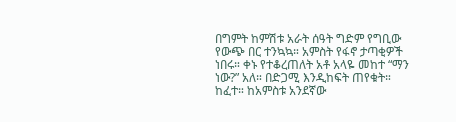በግምት ከምሽቱ አራት ሰዓት ግድም የግቢው የውጭ በር ተንኳኳ። አምስት የፋኖ ታጣቂዎች ነበሩ። ቀኑ የተቆረጠለት አቶ አላዬ መከተ “ማን ነው?” አለ። በድጋሚ እንዲከፍት ጠየቁት። ከፈተ። ከአምስቱ አንደኛው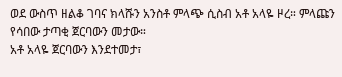ወደ ውስጥ ዘልቆ ገባና ክላሹን አንስቶ ምላጭ ሲስብ አቶ አላዬ ዞረ። ምላጩን የሳበው ታጣቂ ጀርባውን መታው።
አቶ አላዬ ጀርባውን እንደተመታ፣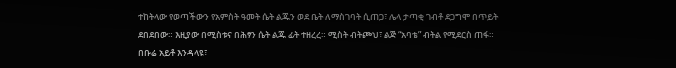ተከትላው የወጣችውን የአምስት ዓመት ሴት ልጁን ወደ ቤት ለማስገባት ሲጠጋ፣ ሌላ ታጣቂ ገብቶ ደጋግሞ በጥይት ደበደበው። እዚያው በሚስቱና በሕፃን ሴት ልጁ ፊት ተዘረረ። ሚስት ብትጮህ፣ ልጅ “አባቴ” ብትል የሚደርስ ጠፋ። በቡሬ አይቶ እንዳላዩ፣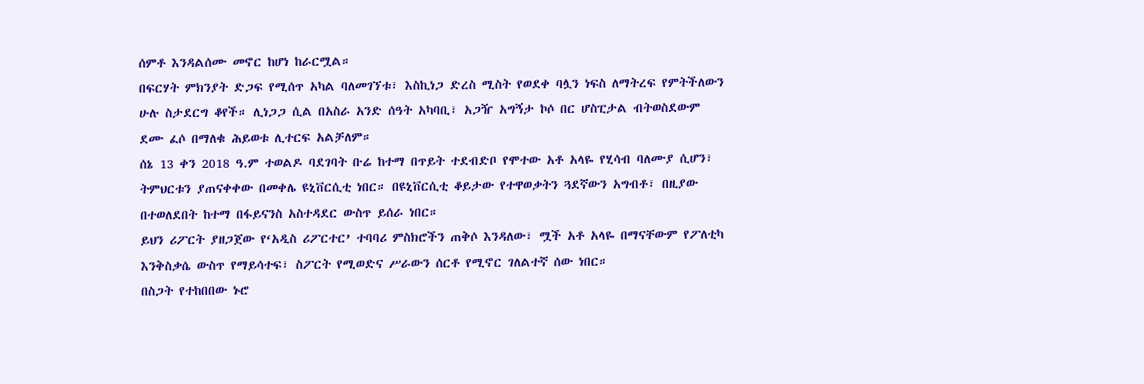ሰምቶ እንዳልሰሙ መኖር ከሆነ ከራርሟል።
በፍርሃት ምክንያት ድጋፍ የሚሰጥ አካል ባለመገኘቱ፣ እስኪነጋ ድረስ ሚስት የወደቀ ባሏን ነፍስ ለማትረፍ የምትችለውን ሁሉ ስታደርግ ቆየች። ሊነጋጋ ሲል በአስራ አንድ ሰዓት አካባቢ፣ አጋዥ አግኝታ ኮሶ በር ሆስፒታል ብትወስደውም ደሙ ፈሶ በማለቁ ሕይወቱ ሊተርፍ አልቻለም።
ሰኔ 13 ቀን 2018 ዓ.ም ተወልዶ ባደገባት ቡሬ ከተማ በጥይት ተደብድቦ የሞተው አቶ አላዬ የሂሳብ ባለሙያ ሲሆን፣ ትምህርቱን ያጠናቀቀው በመቀሌ ዩኒቨርሲቲ ነበር። በዩኒቨርሲቲ ቆይታው የተዋወቃትን ጓደኛውን አግብቶ፣ በዚያው በተወለደበት ከተማ በፋይናንስ አስተዳደር ውስጥ ይሰራ ነበር።
ይህን ሪፖርት ያዘጋጀው የ‘አዲስ ሪፖርተር’ ተባባሪ ምስክሮችን ጠቅሶ እንዳለው፣ ሟች አቶ አላዬ በማናቸውም የፖለቲካ እንቅስቃሴ ውስጥ የማይሳተፍ፣ ስፖርት የሚወድና ሥራውን ሰርቶ የሚኖር ገለልተኛ ሰው ነበር።
በስጋት የተከበበው ኑሮ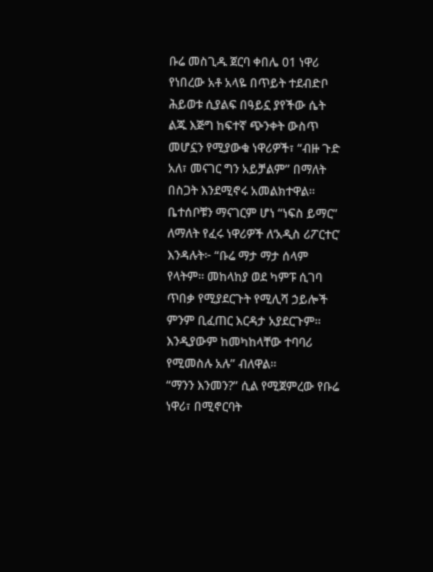ቡሬ መስጊዱ ጀርባ ቀበሌ 01 ነዋሪ የነበረው አቶ አላዬ በጥይት ተደብድቦ ሕይወቱ ሲያልፍ በዓይኗ ያየችው ሴት ልጁ እጅግ ከፍተኛ ጭንቀት ውስጥ መሆኗን የሚያውቁ ነዋሪዎች፣ “ብዙ ጉድ አለ፣ መናገር ግን አይቻልም” በማለት በስጋት እንደሚኖሩ አመልክተዋል።
ቤተሰቦቹን ማናገርም ሆነ “ነፍስ ይማር” ለማለት የፈሩ ነዋሪዎች ለ‘አዲስ ሪፖርተር’ እንዳሉት፦ “ቡሬ ማታ ማታ ሰላም የላትም። መከላከያ ወደ ካምፑ ሲገባ ጥበቃ የሚያደርጉት የሚሊሻ ኃይሎች ምንም ቢፈጠር እርዳታ አያደርጉም። እንዲያውም ከመካከላቸው ተባባሪ የሚመስሉ አሉ” ብለዋል።
“ማንን እንመን?” ሲል የሚጀምረው የቡሬ ነዋሪ፣ በሚኖርባት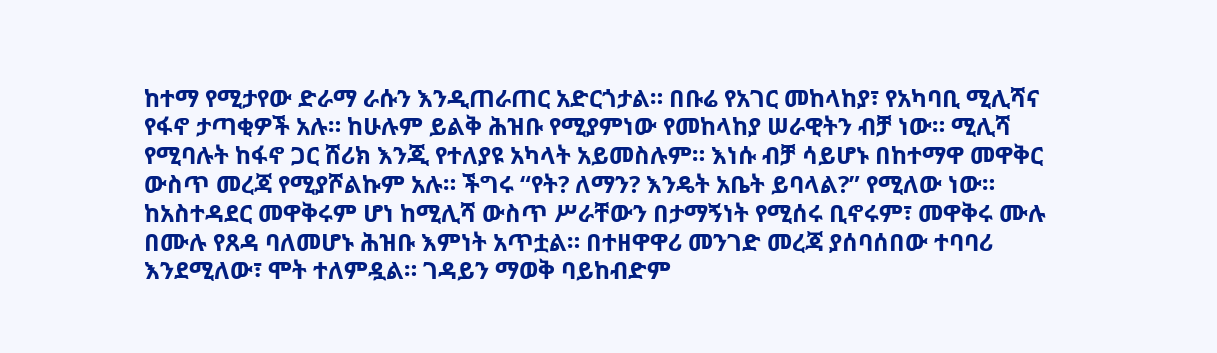ከተማ የሚታየው ድራማ ራሱን እንዲጠራጠር አድርጎታል። በቡሬ የአገር መከላከያ፣ የአካባቢ ሚሊሻና የፋኖ ታጣቂዎች አሉ። ከሁሉም ይልቅ ሕዝቡ የሚያምነው የመከላከያ ሠራዊትን ብቻ ነው። ሚሊሻ የሚባሉት ከፋኖ ጋር ሸሪክ እንጂ የተለያዩ አካላት አይመስሉም። እነሱ ብቻ ሳይሆኑ በከተማዋ መዋቅር ውስጥ መረጃ የሚያሾልኩም አሉ። ችግሩ “የት? ለማን? እንዴት አቤት ይባላል?” የሚለው ነው።
ከአስተዳደር መዋቅሩም ሆነ ከሚሊሻ ውስጥ ሥራቸውን በታማኝነት የሚሰሩ ቢኖሩም፣ መዋቅሩ ሙሉ በሙሉ የጸዳ ባለመሆኑ ሕዝቡ እምነት አጥቷል። በተዘዋዋሪ መንገድ መረጃ ያሰባሰበው ተባባሪ እንደሚለው፣ ሞት ተለምዷል። ገዳይን ማወቅ ባይከብድም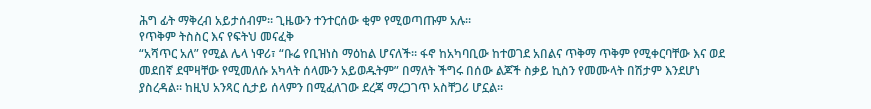ሕግ ፊት ማቅረብ አይታሰብም። ጊዜውን ተንተርሰው ቂም የሚወጣጡም አሉ።
የጥቅም ትስስር እና የፍትህ መናፈቅ
“አሻጥር አለ” የሚል ሌላ ነዋሪ፣ “ቡሬ የቢዝነስ ማዕከል ሆናለች። ፋኖ ከአካባቢው ከተወገደ አበልና ጥቅማ ጥቅም የሚቀርባቸው እና ወደ መደበኛ ደሞዛቸው የሚመለሱ አካላት ሰላሙን አይወዱትም” በማለት ችግሩ በሰው ልጆች ስቃይ ኪስን የመሙላት በሽታም እንደሆነ ያስረዳል። ከዚህ አንጻር ሲታይ ሰላምን በሚፈለገው ደረጃ ማረጋገጥ አስቸጋሪ ሆኗል።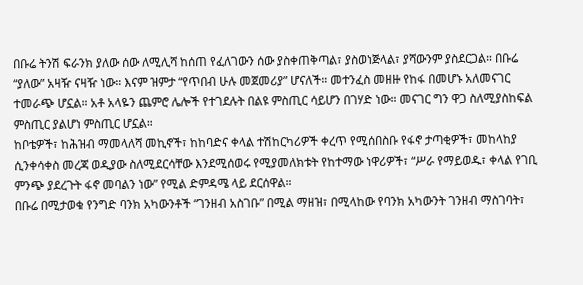በቡሬ ትንሽ ፍራንክ ያለው ሰው ለሚሊሻ ከሰጠ የፈለገውን ሰው ያስቀጠቅጣል፣ ያስወነጅላል፣ ያሻውንም ያስደርጋል። በቡሬ “ያለው” አዛዥ ናዛዥ ነው። እናም ዝምታ “የጥበብ ሁሉ መጀመሪያ” ሆናለች። መተንፈስ መዘዙ የከፋ በመሆኑ አለመናገር ተመራጭ ሆኗል። አቶ አላዬን ጨምሮ ሌሎች የተገደሉት በልዩ ምስጢር ሳይሆን በገሃድ ነው። መናገር ግን ዋጋ ስለሚያስከፍል ምስጢር ያልሆነ ምስጢር ሆኗል።
ከቦቴዎች፣ ከሕዝብ ማመላለሻ መኪኖች፣ ከከባድና ቀላል ተሽከርካሪዎች ቀረጥ የሚሰበስቡ የፋኖ ታጣቂዎች፣ መከላከያ ሲንቀሳቀስ መረጃ ወዲያው ስለሚደርሳቸው እንደሚሰወሩ የሚያመለክቱት የከተማው ነዋሪዎች፣ “ሥራ የማይወዱ፣ ቀላል የገቢ ምንጭ ያደረጉት ፋኖ መባልን ነው” የሚል ድምዳሜ ላይ ደርሰዋል።
በቡሬ በሚታወቁ የንግድ ባንክ አካውንቶች “ገንዘብ አስገቡ” በሚል ማዘዝ፣ በሚላከው የባንክ አካውንት ገንዘብ ማስገባት፣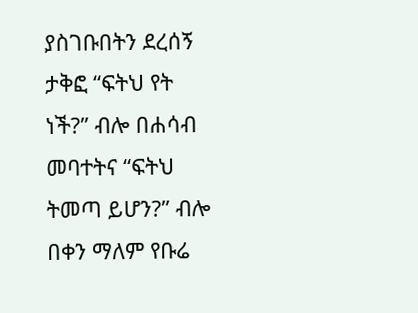ያስገቡበትን ደረሰኝ ታቅፎ “ፍትህ የት ነች?” ብሎ በሐሳብ መባተትና “ፍትህ ትመጣ ይሆን?” ብሎ በቀን ማለም የቡሬ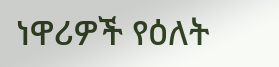ነዋሪዎች የዕለት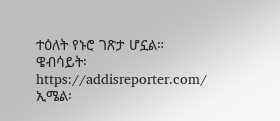ተዕለት የኑሮ ገጽታ ሆኗል።
ዌብሳይት፡ https://addisreporter.com/
ኢሜል፡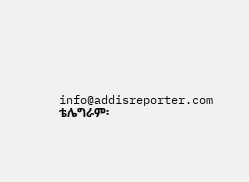info@addisreporter.com
ቴሌግራም፡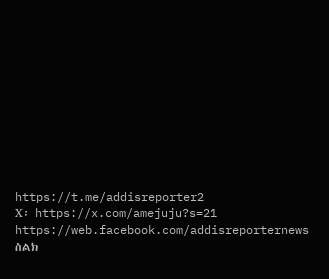https://t.me/addisreporter2
X፡ https://x.com/amejuju?s=21
https://web.facebook.com/addisreporternews
ስልክ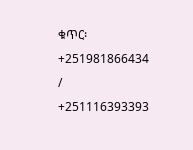ቁጥር፡ +251981866434 / +251116393393